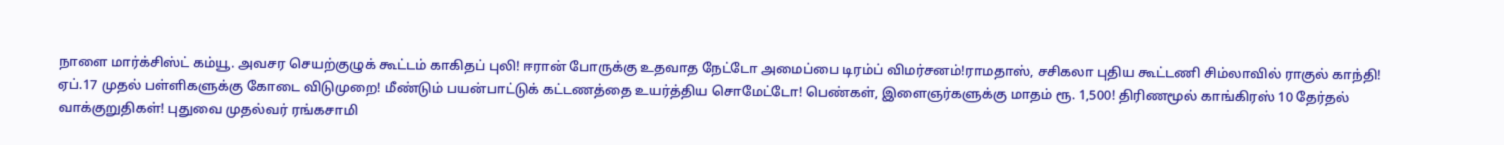நாளை மார்க்சிஸ்ட் கம்யூ. அவசர செயற்குழுக் கூட்டம் காகிதப் புலி! ஈரான் போருக்கு உதவாத நேட்டோ அமைப்பை டிரம்ப் விமர்சனம்!ராமதாஸ், சசிகலா புதிய கூட்டணி சிம்லாவில் ராகுல் காந்தி! ஏப்.17 முதல் பள்ளிகளுக்கு கோடை விடுமுறை! மீண்டும் பயன்பாட்டுக் கட்டணத்தை உயர்த்திய சொமேட்டோ! பெண்கள், இளைஞர்களுக்கு மாதம் ரூ. 1,500! திரிணமூல் காங்கிரஸ் 10 தேர்தல் வாக்குறுதிகள்! புதுவை முதல்வர் ரங்கசாமி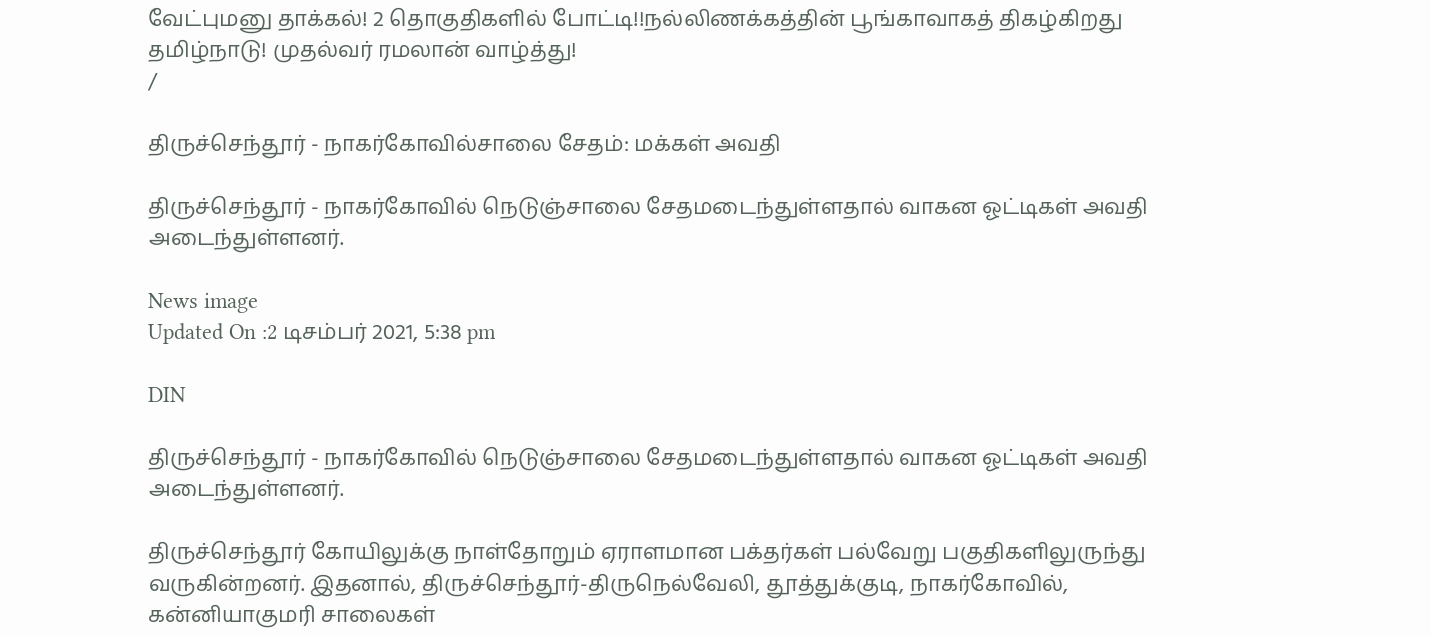வேட்புமனு தாக்கல்! 2 தொகுதிகளில் போட்டி!!நல்லிணக்கத்தின் பூங்காவாகத் திகழ்கிறது தமிழ்நாடு! முதல்வர் ரமலான் வாழ்த்து!
/

திருச்செந்தூர் - நாகர்கோவில்சாலை சேதம்: மக்கள் அவதி

திருச்செந்தூர் - நாகர்கோவில் நெடுஞ்சாலை சேதமடைந்துள்ளதால் வாகன ஓட்டிகள் அவதி அடைந்துள்ளனர்.

News image
Updated On :2 டிசம்பர் 2021, 5:38 pm

DIN

திருச்செந்தூர் - நாகர்கோவில் நெடுஞ்சாலை சேதமடைந்துள்ளதால் வாகன ஓட்டிகள் அவதி அடைந்துள்ளனர்.

திருச்செந்தூர் கோயிலுக்கு நாள்தோறும் ஏராளமான பக்தர்கள் பல்வேறு பகுதிகளிலுருந்து வருகின்றனர். இதனால், திருச்செந்தூர்-திருநெல்வேலி, தூத்துக்குடி, நாகர்கோவில், கன்னியாகுமரி சாலைகள்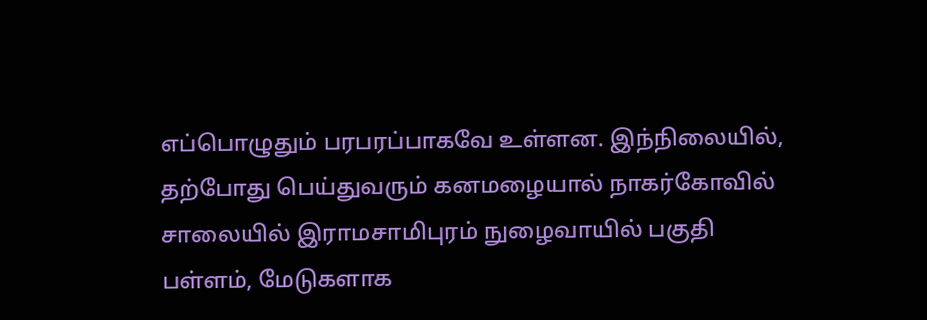எப்பொழுதும் பரபரப்பாகவே உள்ளன. இந்நிலையில், தற்போது பெய்துவரும் கனமழையால் நாகர்கோவில் சாலையில் இராமசாமிபுரம் நுழைவாயில் பகுதி பள்ளம், மேடுகளாக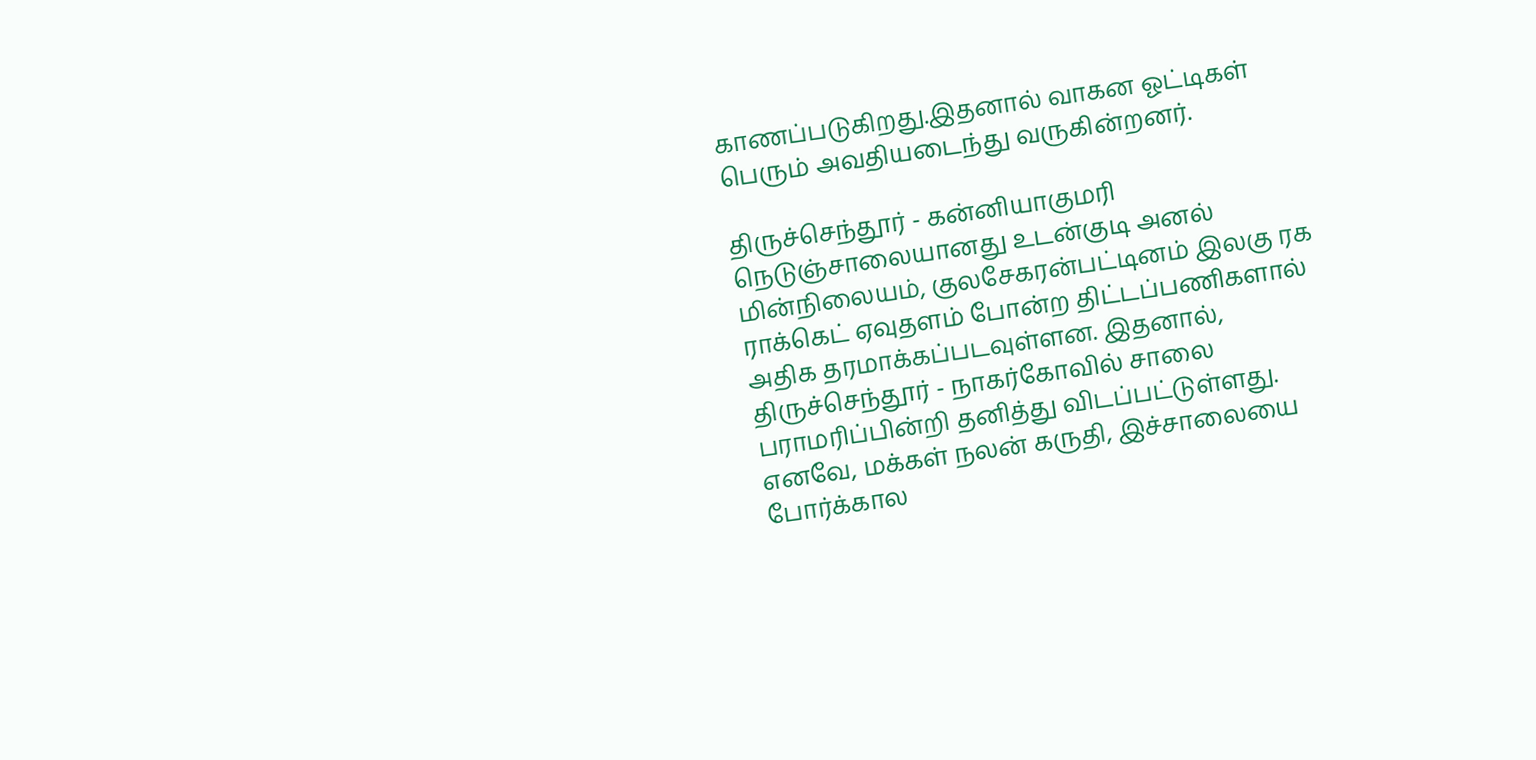காணப்படுகிறது.இதனால் வாகன ஓட்டிகள் பெரும் அவதியடைந்து வருகின்றனர்.

திருச்செந்தூர் - கன்னியாகுமரி நெடுஞ்சாலையானது உடன்குடி அனல் மின்நிலையம், குலசேகரன்பட்டினம் இலகு ரக ராக்கெட் ஏவுதளம் போன்ற திட்டப்பணிகளால் அதிக தரமாக்கப்படவுள்ளன. இதனால், திருச்செந்தூர் - நாகர்கோவில் சாலை பராமரிப்பின்றி தனித்து விடப்பட்டுள்ளது. எனவே, மக்கள் நலன் கருதி, இச்சாலையை போர்க்கால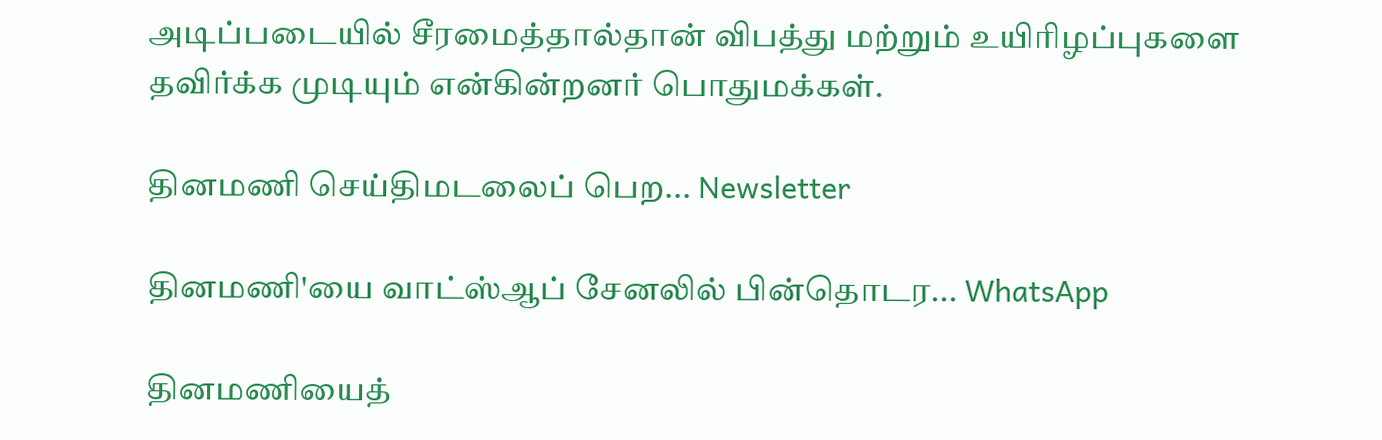அடிப்படையில் சீரமைத்தால்தான் விபத்து மற்றும் உயிரிழப்புகளை தவிர்க்க முடியும் என்கின்றனர் பொதுமக்கள்.

தினமணி செய்திமடலைப் பெற... Newsletter

தினமணி'யை வாட்ஸ்ஆப் சேனலில் பின்தொடர... WhatsApp

தினமணியைத்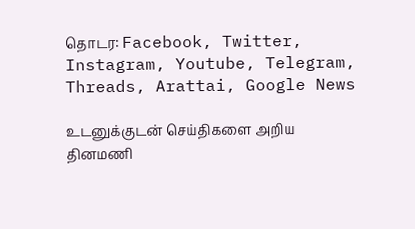தொடர: Facebook, Twitter, Instagram, Youtube, Telegram, Threads, Arattai, Google News

உடனுக்குடன் செய்திகளை அறிய தினமணி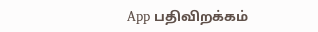App பதிவிறக்கம்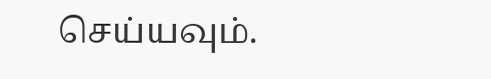செய்யவும்.